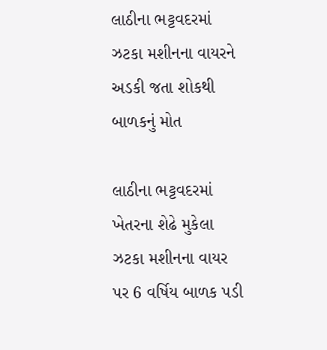લાઠીના ભટ્ટવદરમાં ઝટકા મશીનના વાયરને અડકી જતા શોકથી બાળકનું મોત

લાઠીના ભટ્ટવદરમાં ખેતરના શેઢે મુકેલા ઝટકા મશીનના વાયર પર 6 વર્ષિય બાળક પડી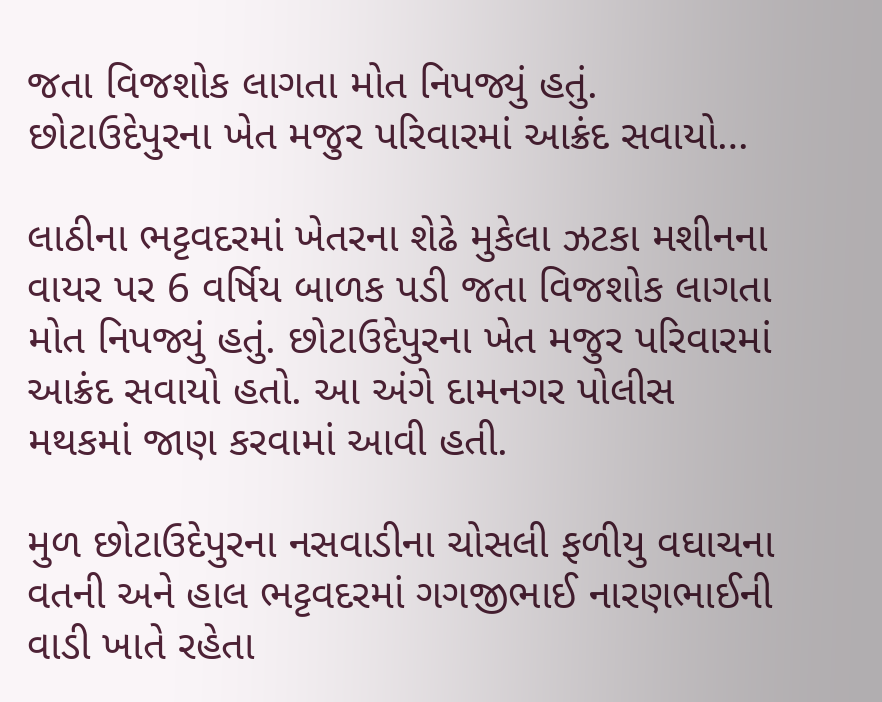જતા વિજશોક લાગતા મોત નિપજ્યું હતું. છોટાઉદેપુરના ખેત મજુર પરિવારમાં આક્રંદ સવાયો…

લાઠીના ભટ્ટવદરમાં ખેતરના શેઢે મુકેલા ઝટકા મશીનના વાયર પર 6 વર્ષિય બાળક પડી જતા વિજશોક લાગતા મોત નિપજ્યું હતું. છોટાઉદેપુરના ખેત મજુર પરિવારમાં આક્રંદ સવાયો હતો. આ અંગે દામનગર પોલીસ મથકમાં જાણ કરવામાં આવી હતી.

મુળ છોટાઉદેપુરના નસવાડીના ચોસલી ફળીયુ વઘાચના વતની અને હાલ ભટ્ટવદરમાં ગગજીભાઈ નારણભાઈની વાડી ખાતે રહેતા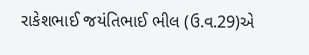રાકેશભાઈ જયંતિભાઈ ભીલ (ઉ.વ.29)એ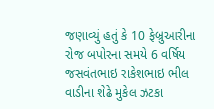જણાવ્યું હતું કે 10 ફેબ્રુઆરીના રોજ બપોરના સમયે 6 વર્ષિય જસવંતભાઇ રાકેશભાઇ ભીલ વાડીના શેઢે મુકેલ ઝટકા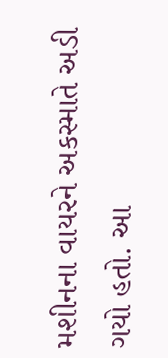મશીનના વાયરને અકસ્માતે અડી ગયો હતો. આ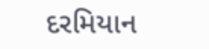દરમિયાન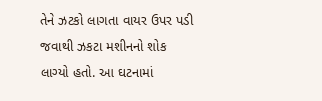તેને ઝટકો લાગતા વાયર ઉપર પડી જવાથી ઝકટા મશીનનો શોક લાગ્યો હતો. આ ઘટનામાં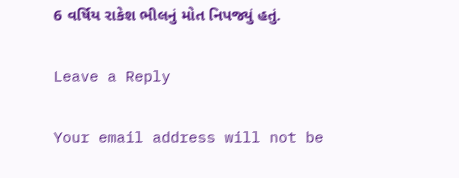6 વર્ષિય રાકેશ ભીલનું મોત નિપજ્યું હતું.

Leave a Reply

Your email address will not be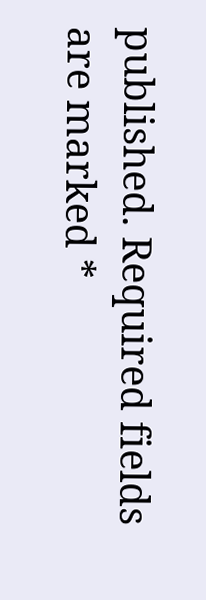published. Required fields are marked *